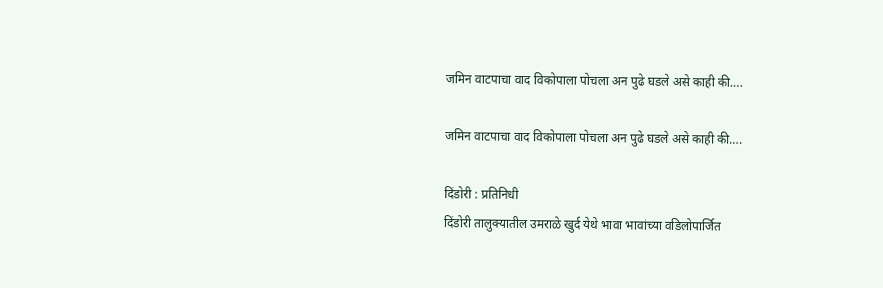जमिन वाटपाचा वाद विकोपाला पोचला अन पुढे घडले असे काही की….

जमिन वाटपाचा वाद विकोपाला पोचला अन पुढे घडले असे काही की….

दिंडोरी : प्रतिनिधी
दिंडोरी तालुक्यातील उमराळे खुर्द येथे भावा भावांच्या वडिलोपार्जित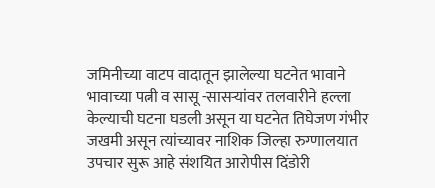जमिनीच्या वाटप वादातून झालेल्या घटनेत भावाने भावाच्या पत्नी व सासू -सासर्‍यांवर तलवारीने हल्ला केल्याची घटना घडली असून या घटनेत तिघेजण गंभीर जखमी असून त्यांच्यावर नाशिक जिल्हा रुग्णालयात उपचार सुरू आहे संशयित आरोपीस दिंडोरी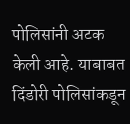पोलिसांनी अटक केली आहे. याबाबत दिंडोरी पोलिसांकडून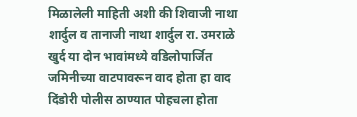मिळालेली माहिती अशी की शिवाजी नाथा शार्दुल व तानाजी नाथा शार्दुल रा. उमराळे खुर्द या दोन भावांमध्ये वडिलोपार्जित जमिनीच्या वाटपावरून वाद होता हा वाद दिंडोरी पोलीस ठाण्यात पोहचला होता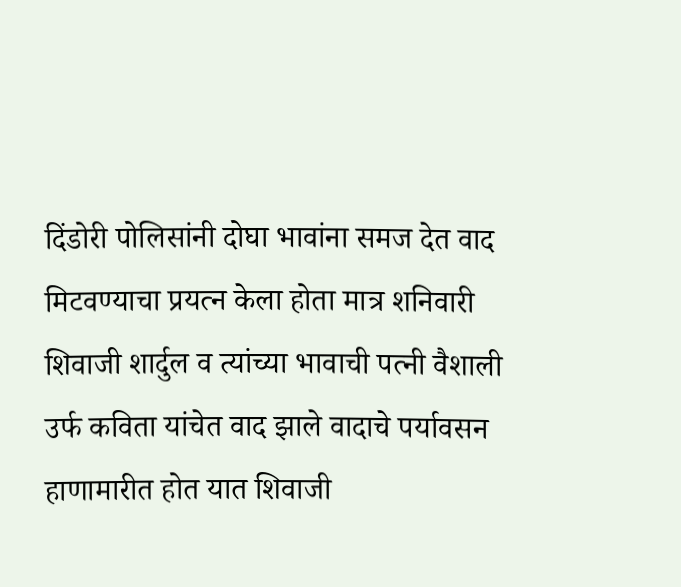दिंडोरी पोलिसांनी दोघा भावांना समज देत वाद मिटवण्याचा प्रयत्न केला होता मात्र शनिवारी शिवाजी शार्दुल व त्यांच्या भावाची पत्नी वैशाली उर्फ कविता यांचेत वाद झाले वादाचे पर्यावसन हाणामारीत होत यात शिवाजी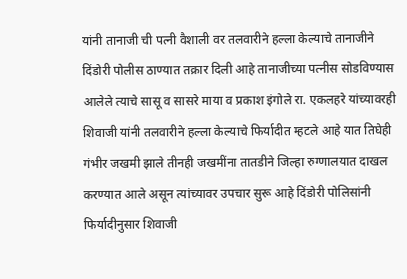यांनी तानाजी ची पत्नी वैशाली वर तलवारीने हल्ला केल्याचे तानाजीने दिंडोरी पोलीस ठाण्यात तक्रार दिली आहे तानाजीच्या पत्नीस सोडविण्यास आलेले त्याचे सासू व सासरे माया व प्रकाश इंगोले रा. एकलहरे यांच्यावरही शिवाजी यांनी तलवारीने हल्ला केल्याचे फिर्यादीत म्हटले आहे यात तिघेही गंभीर जखमी झाले तीनही जखमींना तातडीने जिल्हा रुग्णालयात दाखल करण्यात आले असून त्यांच्यावर उपचार सुरू आहे दिंडोरी पोलिसांनी फिर्यादीनुसार शिवाजी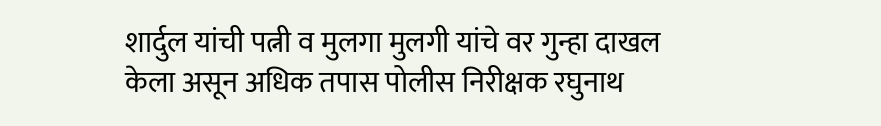शार्दुल यांची पत्नी व मुलगा मुलगी यांचे वर गुन्हा दाखल केला असून अधिक तपास पोलीस निरीक्षक रघुनाथ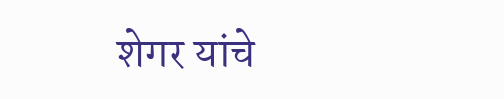शेगर यांचे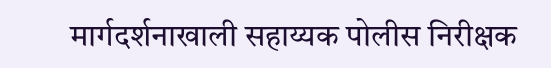मार्गदर्शनाखाली सहाय्यक पोलीस निरीक्षक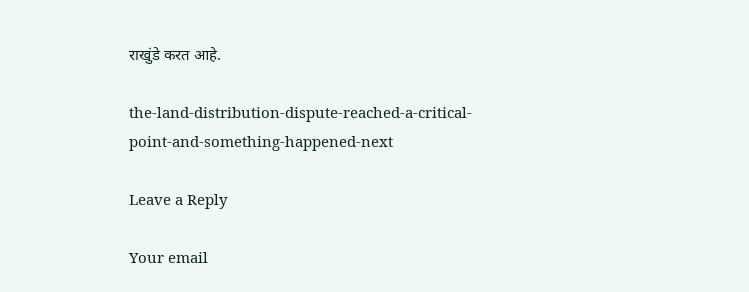राखुंडे करत आहे.

the-land-distribution-dispute-reached-a-critical-point-and-something-happened-next

Leave a Reply

Your email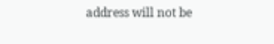address will not be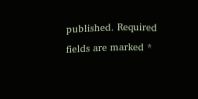published. Required fields are marked *